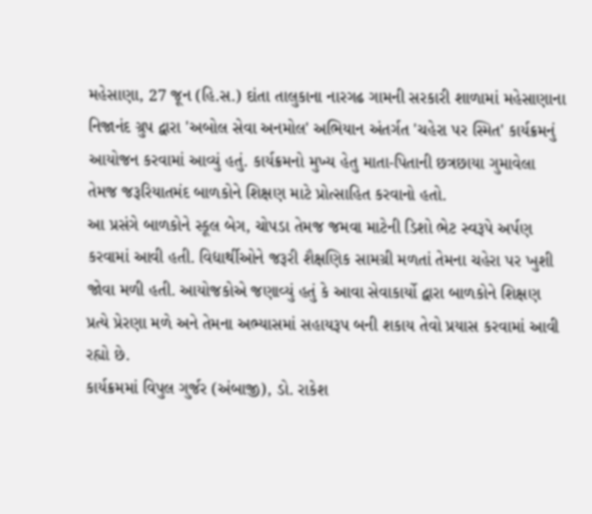મહેસાણા, 27 જૂન (હિ.સ.) દાંતા તાલુકાના નારગઢ ગામની સરકારી શાળામાં મહેસાણાના નિજાનંદ ગ્રુપ દ્વારા 'અબોલ સેવા અનમોલ' અભિયાન અંતર્ગત 'ચહેરા પર સ્મિત' કાર્યક્રમનું આયોજન કરવામાં આવ્યું હતું. કાર્યક્રમનો મુખ્ય હેતુ માતા-પિતાની છત્રછાયા ગુમાવેલા તેમજ જરૂરિયાતમંદ બાળકોને શિક્ષણ માટે પ્રોત્સાહિત કરવાનો હતો.
આ પ્રસંગે બાળકોને સ્કૂલ બેગ, ચોપડા તેમજ જમવા માટેની ડિશો ભેટ સ્વરૂપે અર્પણ કરવામાં આવી હતી. વિદ્યાર્થીઓને જરૂરી શૈક્ષણિક સામગ્રી મળતાં તેમના ચહેરા પર ખુશી જોવા મળી હતી. આયોજકોએ જણાવ્યું હતું કે આવા સેવાકાર્યો દ્વારા બાળકોને શિક્ષણ પ્રત્યે પ્રેરણા મળે અને તેમના અભ્યાસમાં સહાયરૂપ બની શકાય તેવો પ્રયાસ કરવામાં આવી રહ્યો છે.
કાર્યક્રમમાં વિપુલ ગુર્જર (અંબાજી), ડો. રાકેશ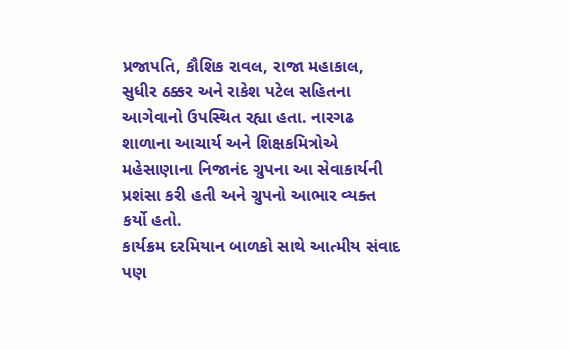પ્રજાપતિ, કૌશિક રાવલ, રાજા મહાકાલ, સુધીર ઠક્કર અને રાકેશ પટેલ સહિતના આગેવાનો ઉપસ્થિત રહ્યા હતા. નારગઢ શાળાના આચાર્ય અને શિક્ષકમિત્રોએ મહેસાણાના નિજાનંદ ગ્રુપના આ સેવાકાર્યની પ્રશંસા કરી હતી અને ગ્રુપનો આભાર વ્યક્ત કર્યો હતો.
કાર્યક્રમ દરમિયાન બાળકો સાથે આત્મીય સંવાદ પણ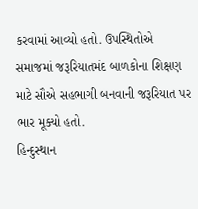કરવામાં આવ્યો હતો. ઉપસ્થિતોએ સમાજમાં જરૂરિયાતમંદ બાળકોના શિક્ષણ માટે સૌએ સહભાગી બનવાની જરૂરિયાત પર ભાર મૂક્યો હતો.
હિન્દુસ્થાન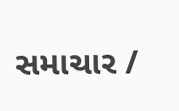સમાચાર /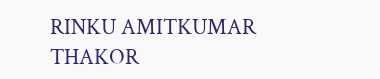RINKU AMITKUMAR THAKOR